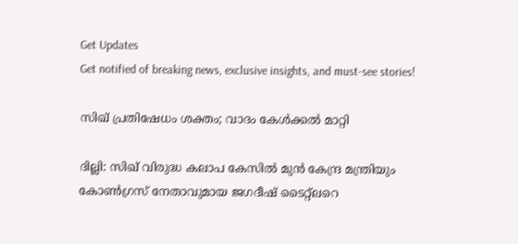Get Updates
Get notified of breaking news, exclusive insights, and must-see stories!

സിഖ് പ്രതിഷേധം ശക്തം; വാദം കേള്‍ക്കല്‍ മാറ്റി

ദില്ലി: സിഖ് വിരുദ്ധ കലാപ കേസില്‍ മുന്‍ കേന്ദ്ര മന്ത്രിയും കോണ്‍ഗ്രസ് നേതാവുമായ ജഗദീഷ് ടൈറ്റ്ലറെ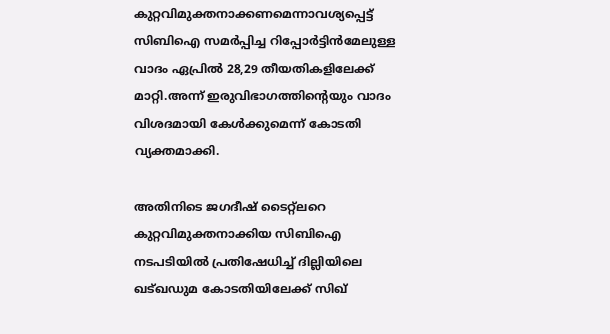കുറ്റവിമുക്തനാക്കണമെന്നാവശ്യപ്പെട്ട് സിബിഐ സമര്‍പ്പിച്ച റിപ്പോര്‍ട്ടിന്‍മേലുള്ള വാദം ഏപ്രില്‍ 28,29 തീയതികളിലേക്ക് മാറ്റി.അന്ന് ഇരുവിഭാഗത്തിന്റെയും വാദം വിശദമായി കേള്‍ക്കുമെന്ന് കോടതി വ്യക്തമാക്കി.

അതിനിടെ ജഗദീഷ്‌ ടൈറ്റ്ലറെ കുറ്റവിമുക്തനാക്കിയ സിബിഐ നടപടിയില്‍ പ്രതിഷേധിച്ച്‌ ദില്ലിയിലെ ഖട്‌ഖഡുമ കോടതിയിലേക്ക്‌ സിഖ്‌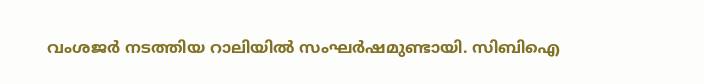വംശജര്‍ നടത്തിയ റാലിയില്‍ സംഘര്‍ഷമുണ്ടായി. സിബിഐ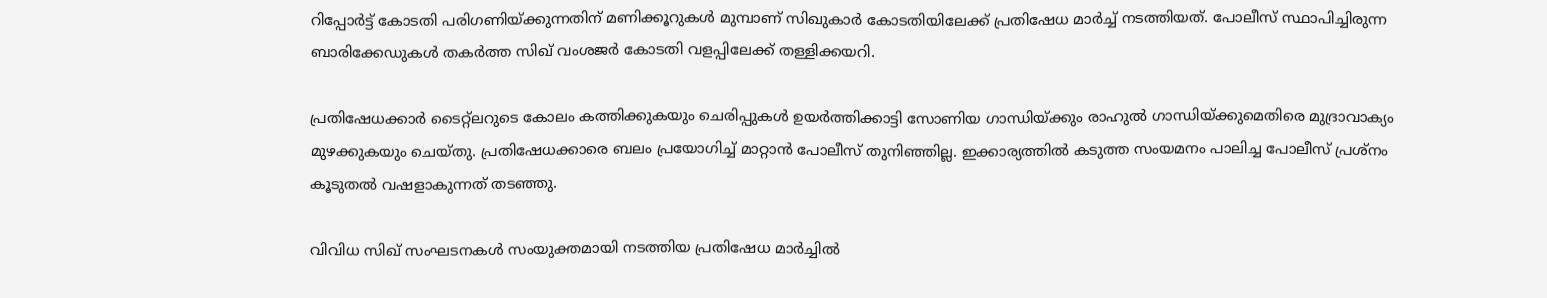റിപ്പോര്‍ട്ട്‌ കോടതി പരിഗണിയ്‌ക്കുന്നതിന്‌ മണിക്കൂറുകള്‍ മുമ്പാണ്‌ സിഖുകാര്‍ കോടതിയിലേക്ക്‌ പ്രതിഷേധ മാര്‍ച്ച്‌ നടത്തിയത്. പോലീസ്‌ സ്ഥാപിച്ചിരുന്ന ബാരിക്കേഡുകള്‍ തകര്‍ത്ത സിഖ്‌ വംശജര്‍ കോടതി വളപ്പിലേക്ക്‌ തള്ളിക്കയറി.

പ്രതിഷേധക്കാര്‍ ടൈറ്റ്‌ലറുടെ കോലം കത്തിക്കുകയും ചെരിപ്പുകള്‍ ഉയര്‍ത്തിക്കാട്ടി സോണിയ ഗാന്ധിയ്‌ക്കും രാഹുല്‍ ഗാന്ധിയ്‌ക്കുമെതിരെ മുദ്രാവാക്യം മുഴക്കുകയും ചെയ്‌തു. പ്രതിഷേധക്കാരെ ബലം പ്രയോഗിച്ച്‌ മാറ്റാന്‍ പോലീസ്‌ തുനിഞ്ഞില്ല. ഇക്കാര്യത്തില്‍ കടുത്ത സംയമനം പാലിച്ച പോലീസ്‌ പ്രശ്‌നം കൂടുതല്‍ വഷളാകുന്നത്‌ തടഞ്ഞു.

വിവിധ സിഖ്‌ സംഘടനകള്‍ സംയുക്തമായി നടത്തിയ പ്രതിഷേധ മാര്‍ച്ചില്‍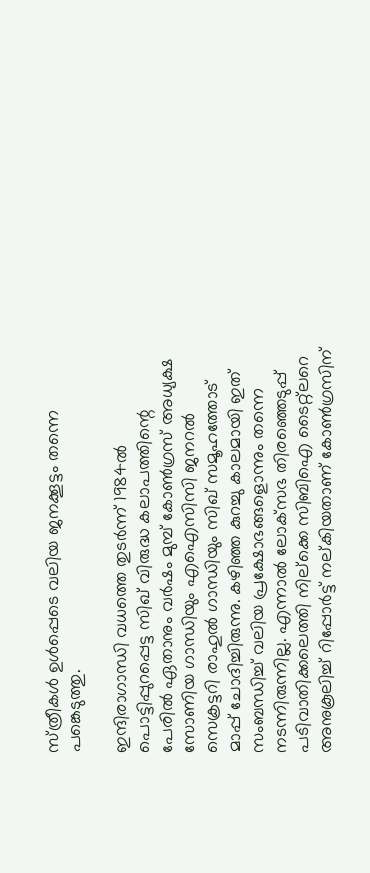സ്‌ത്രീകള്‍ ഉള്‍പ്പെടെ വലിയ ജനക്കൂട്ടം തന്നെ പങ്കെടുത്തു.

ഇന്ദിരാഗാന്ധി വധത്തെ തുടര്‍ന്ന്‌ 1984ല്‍ പൊട്ടിപ്പുറപ്പെട്ട സിഖ്‌ വിരുദ്ധ കലാപത്തിന്റെ പേരില്‍ ഏതാനും വര്‍ഷം മുമ്പ്‌ കോണ്‍ഗ്രസ്‌ അധ്യക്ഷ സോണിയ ഗാന്ധിയും എഐസിസി ജനറല്‍ സെക്രട്ടറി രാഹുല്‍ ഗാന്ധിയും സിഖ്‌ സമൂഹത്തോട്‌ മാപ്പ്‌ ചോദിച്ചിരുന്നു. കഴിഞ്ഞ കുറച്ചു കാലമായി ഇത്‌ സംബന്ധിച്ച്‌ വലിയ പ്രക്ഷോഭങ്ങളൊന്നും തന്നെ നടന്നിരുന്നില്ല. എന്നാല്‍ ലോക്‌സഭ തിരഞ്ഞെടുപ്പ്‌ പടിവാതിക്കലെത്തി നില്‌ക്കെ സിബിഐ ടൈറ്റ്‌ലറെ അനുകൂലിച്ച്‌ റിപ്പോര്‍ട്ട്‌ നല്‌കിയതാണ്‌ കോണ്‍ഗ്രസിന്‌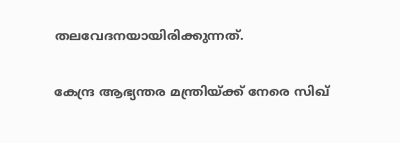തലവേദനയായിരിക്കുന്നത്‌.

കേന്ദ്ര ആഭ്യന്തര മന്ത്രിയ്‌ക്ക്‌ നേരെ സിഖ്‌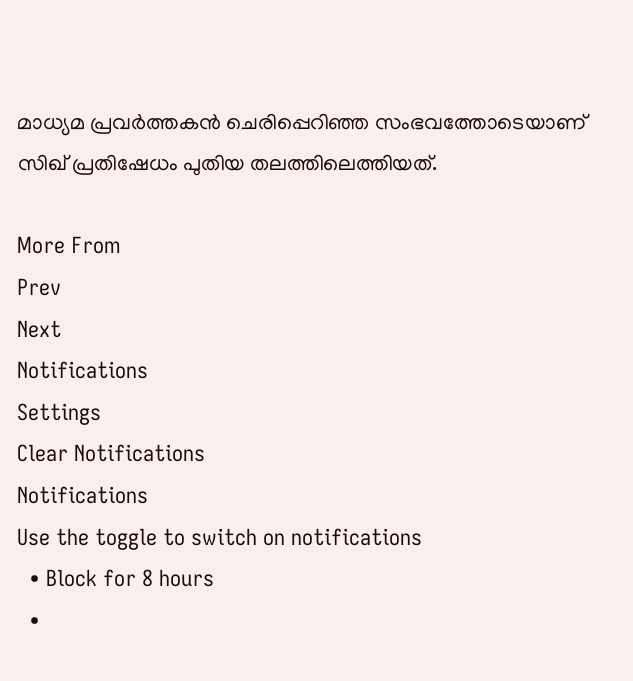മാധ്യമ പ്രവര്‍ത്തകന്‍ ചെരിപ്പെറിഞ്ഞ സംഭവത്തോടെയാണ് സിഖ്‌ പ്രതിഷേധം പുതിയ തലത്തിലെത്തിയത്.

More From
Prev
Next
Notifications
Settings
Clear Notifications
Notifications
Use the toggle to switch on notifications
  • Block for 8 hours
  •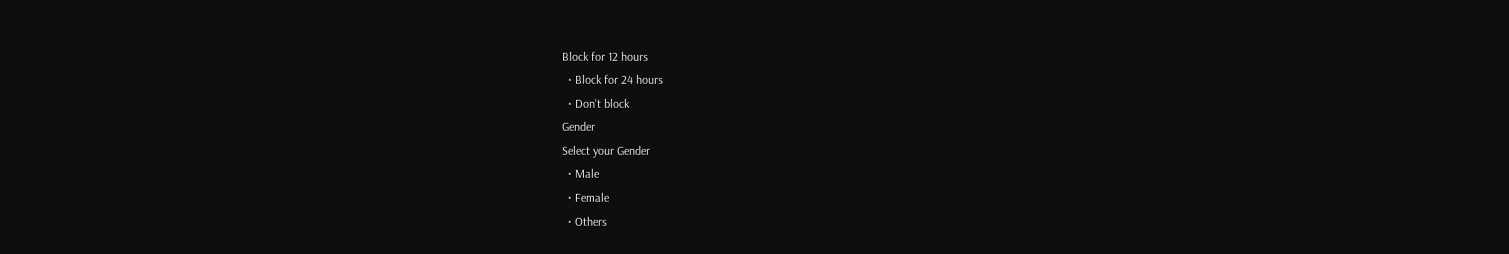Block for 12 hours
  • Block for 24 hours
  • Don't block
Gender
Select your Gender
  • Male
  • Female
  • Others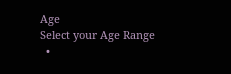Age
Select your Age Range
  •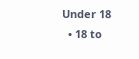Under 18
  • 18 to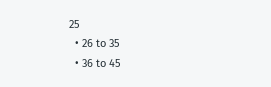25
  • 26 to 35
  • 36 to 45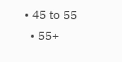• 45 to 55
  • 55+